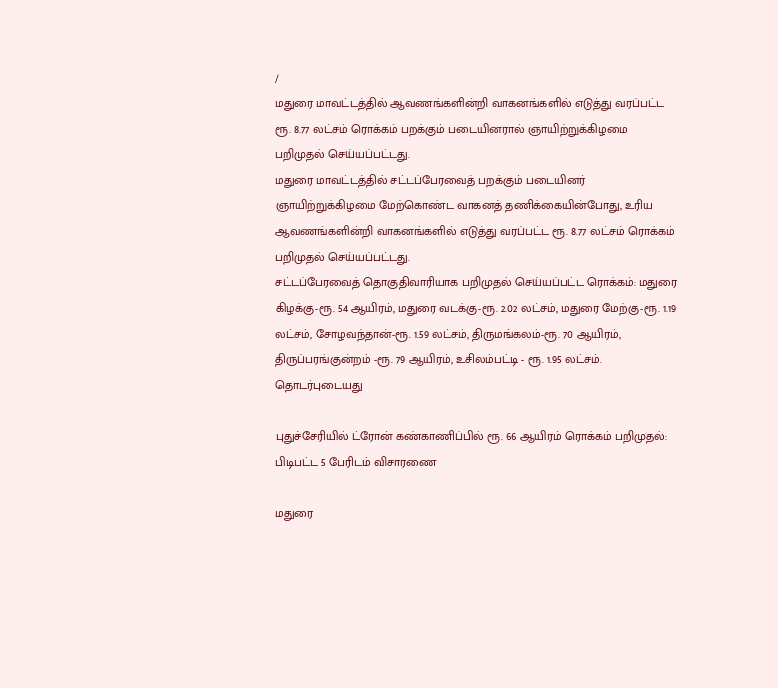/
மதுரை மாவட்டத்தில் ஆவணங்களின்றி வாகனங்களில் எடுத்து வரப்பட்ட ரூ. 8.77 லட்சம் ரொக்கம் பறக்கும் படையினரால் ஞாயிற்றுக்கிழமை பறிமுதல் செய்யப்பட்டது.
மதுரை மாவட்டத்தில் சட்டப்பேரவைத் பறக்கும் படையினர் ஞாயிற்றுக்கிழமை மேற்கொண்ட வாகனத் தணிக்கையின்போது, உரிய ஆவணங்களின்றி வாகனங்களில் எடுத்து வரப்பட்ட ரூ. 8.77 லட்சம் ரொக்கம் பறிமுதல் செய்யப்பட்டது.
சட்டப்பேரவைத் தொகுதிவாரியாக பறிமுதல் செய்யப்பட்ட ரொக்கம்: மதுரை கிழக்கு-ரூ. 54 ஆயிரம், மதுரை வடக்கு-ரூ. 2.02 லட்சம், மதுரை மேற்கு-ரூ. 1.19 லட்சம், சோழவந்தான்-ரூ. 1.59 லட்சம், திருமங்கலம்-ரூ. 70 ஆயிரம், திருப்பரங்குன்றம் -ரூ. 79 ஆயிரம், உசிலம்பட்டி - ரூ. 1.95 லட்சம்.
தொடர்புடையது

புதுச்சேரியில் ட்ரோன் கண்காணிப்பில் ரூ. 66 ஆயிரம் ரொக்கம் பறிமுதல்: பிடிபட்ட 5 பேரிடம் விசாரணை

மதுரை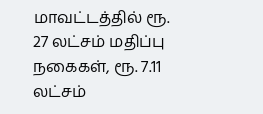மாவட்டத்தில் ரூ. 27 லட்சம் மதிப்பு நகைகள், ரூ. 7.11 லட்சம்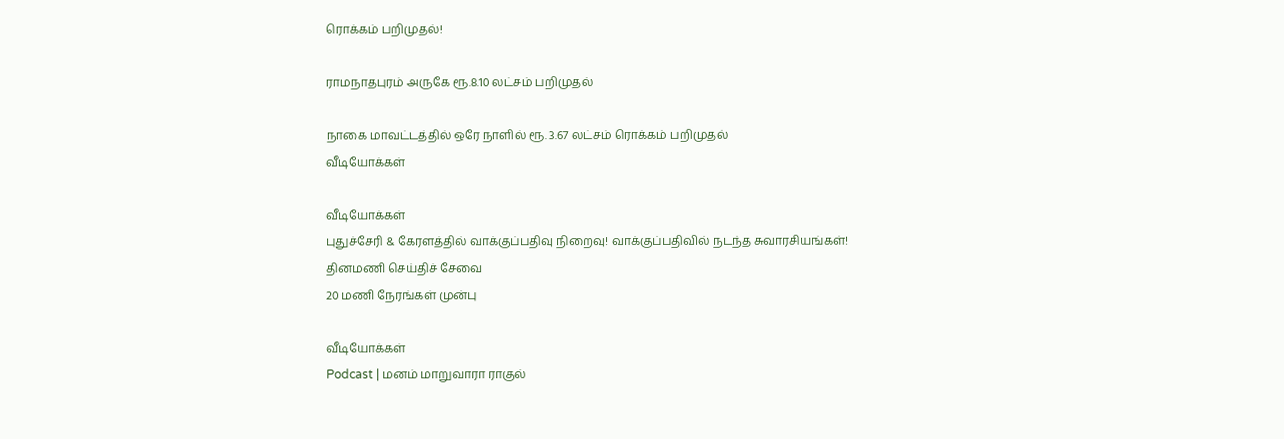ரொக்கம் பறிமுதல்!

ராமநாதபுரம் அருகே ரூ.8.10 லட்சம் பறிமுதல்

நாகை மாவட்டத்தில் ஒரே நாளில் ரூ. 3.67 லட்சம் ரொக்கம் பறிமுதல்
வீடியோக்கள்

வீடியோக்கள்
புதுச்சேரி & கேரளத்தில் வாக்குப்பதிவு நிறைவு! வாக்குப்பதிவில் நடந்த சுவாரசியங்கள்!
தினமணி செய்திச் சேவை
20 மணி நேரங்கள் முன்பு

வீடியோக்கள்
Podcast | மனம் மாறுவாரா ராகுல்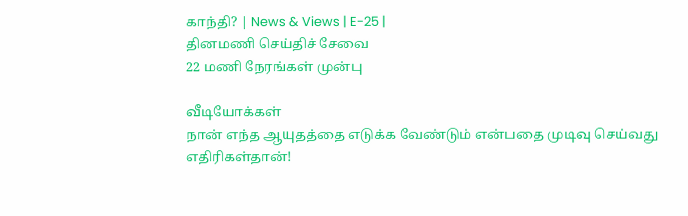காந்தி? | News & Views | E-25 |
தினமணி செய்திச் சேவை
22 மணி நேரங்கள் முன்பு

வீடியோக்கள்
நான் எந்த ஆயுதத்தை எடுக்க வேண்டும் என்பதை முடிவு செய்வது எதிரிகள்தான்!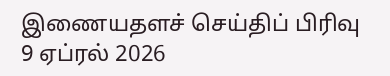இணையதளச் செய்திப் பிரிவு
9 ஏப்ரல் 2026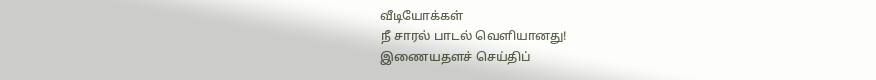வீடியோக்கள்
நீ சாரல் பாடல் வெளியானது!
இணையதளச் செய்திப்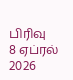பிரிவு
8 ஏப்ரல் 2026